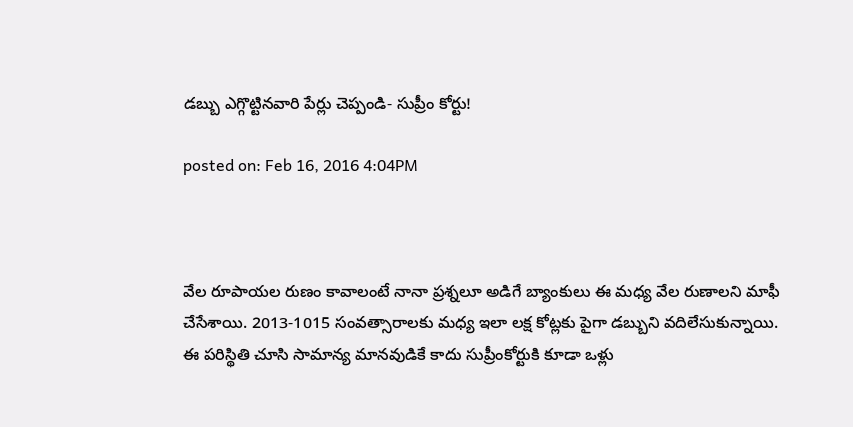డబ్బు ఎగ్గొట్టినవారి పేర్లు చెప్పండి- సుప్రీం కోర్టు!

posted on: Feb 16, 2016 4:04PM



వేల రూపాయల రుణం కావాలంటే నానా ప్రశ్నలూ అడిగే బ్యాంకులు ఈ మధ్య వేల రుణాలని మాఫీ చేసేశాయి. 2013-1015 సంవత్సారాలకు మధ్య ఇలా లక్ష కోట్లకు పైగా డబ్బుని వదిలేసుకున్నాయి. ఈ పరిస్థితి చూసి సామాన్య మానవుడికే కాదు సుప్రీంకోర్టుకి కూడా ఒళ్లు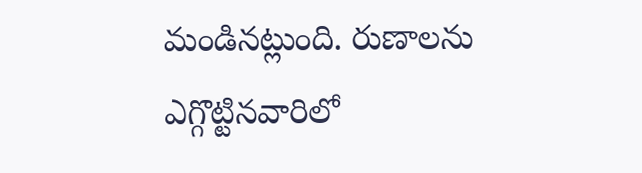మండినట్లుంది. రుణాలను ఎగ్గొట్టినవారిలో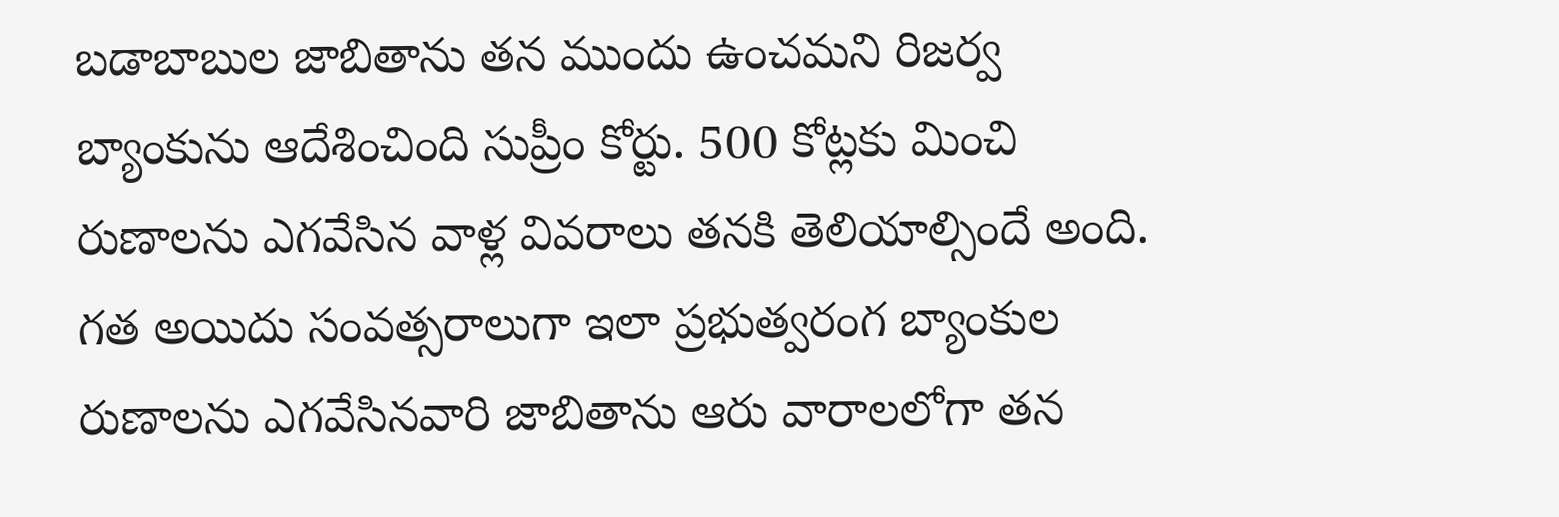బడాబాబుల జాబితాను తన ముందు ఉంచమని రిజర్వ బ్యాంకును ఆదేశించింది సుప్రీం కోర్టు. 500 కోట్లకు మించి రుణాలను ఎగవేసిన వాళ్ల వివరాలు తనకి తెలియాల్సిందే అంది. గత అయిదు సంవత్సరాలుగా ఇలా ప్రభుత్వరంగ బ్యాంకుల రుణాలను ఎగవేసినవారి జాబితాను ఆరు వారాలలోగా తన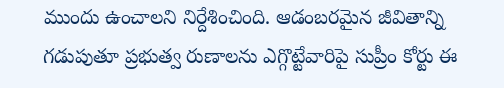ముందు ఉంచాలని నిర్దేశించింది. ఆడంబరమైన జీవితాన్ని గడుపుతూ ప్రభుత్వ రుణాలను ఎగ్గొట్టేవారిపై సుప్రీం కోర్టు ఈ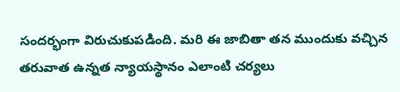సందర్భంగా విరుచుకుపడింది. మరి ఈ జాబితా తన ముందుకు వచ్చిన తరువాత ఉన్నత న్యాయస్థానం ఎలాంటి చర్యలు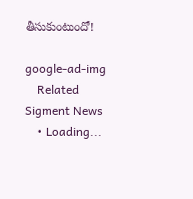తీసుకుంటుందో!

google-ad-img
    Related Sigment News
    • Loading...